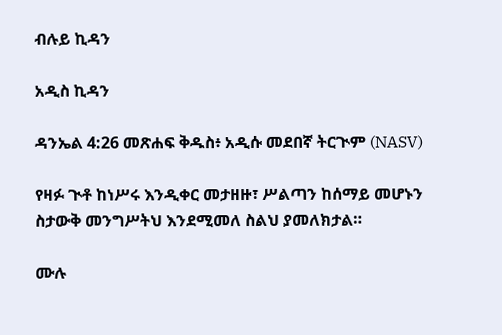ብሉይ ኪዳን

አዲስ ኪዳን

ዳንኤል 4:26 መጽሐፍ ቅዱስ፥ አዲሱ መደበኛ ትርጒም (NASV)

የዛፉ ጒቶ ከነሥሩ እንዲቀር መታዘዙ፣ ሥልጣን ከሰማይ መሆኑን ስታውቅ መንግሥትህ እንደሚመለ ስልህ ያመለክታል።

ሙሉ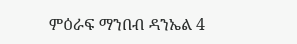ምዕራፍ ማንበብ ዳንኤል 4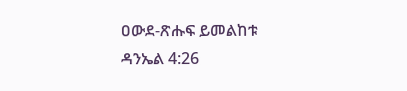ዐውደ-ጽሑፍ ይመልከቱ ዳንኤል 4:26